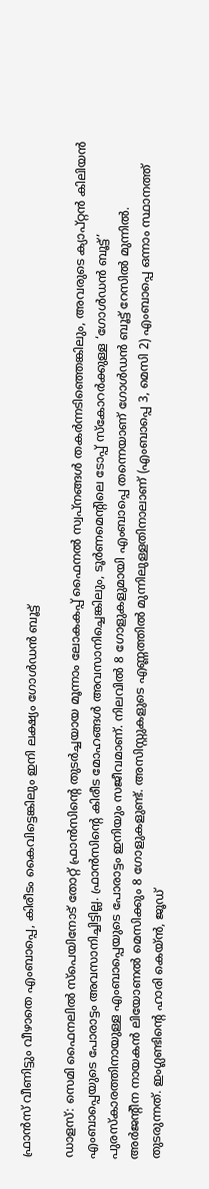ഫ്രാൻസ് വീണിട്ടും വീഴാതെ എംബാപ്പെ, കിരീടം കൈവിട്ടെങ്കിലും ഇനി ലക്ഷ്യം ഗോള്‍ഡൻ ബൂട്ട്

ഡാളസ്: സെമി ഫൈനലിൽ സ്പെയിനോട് തോറ്റ് ഫ്രാൻസിന്‍റെ തുടർച്ചയായ മൂന്നാം ലോകകപ്പ് ഫൈനൽ സ്വപ്നങ്ങൾ തകർന്നടിഞ്ഞെങ്കിലും, അവരുടെ ക്യാപ്റ്റൻ കിലിയൻ എംബാപ്പെയുടെ പോരാട്ടം അവസാനിച്ചിട്ടില്ല. ഫ്രാൻസിന്‍റെ കിരീട മോഹങ്ങൾ അവസാനിച്ചെങ്കിലും, ടൂർണമെന്‍റിലെ ടോപ്പ് സ്കോറർക്കുള്ള ‘ഗോൾഡൻ ബൂട്ട്’ പുരസ്കാരത്തിനായുള്ള എംബാപ്പെയുടെ പോരാട്ടം ഇനിയും സജീവമാണ്. നിലവിൽ 8 ഗോളുകളുമായി എംബാപ്പെ തന്നെയാണ് ഗോള്‍ഡന്‍ ബൂട്ട് റേസില്‍ മുന്നിൽ. അർജന്‍റീന നായകൻ ലിയോണൽ മെസിക്കും 8 ഗോളുകളുണ്ട്. അസിസ്റ്റുകളുടെ എണ്ണത്തിൽ മുന്നിലുള്ളതിനാലാണ് (എംബാപ്പെ 3, മെസി 2) എംബാപ്പെ ഒന്നാം സ്ഥാനത്ത് തുടരുന്നത്. ഇംഗ്ലണ്ടിന്‍റെ ഹാരി കെയ്ൻ, ജൂഡ്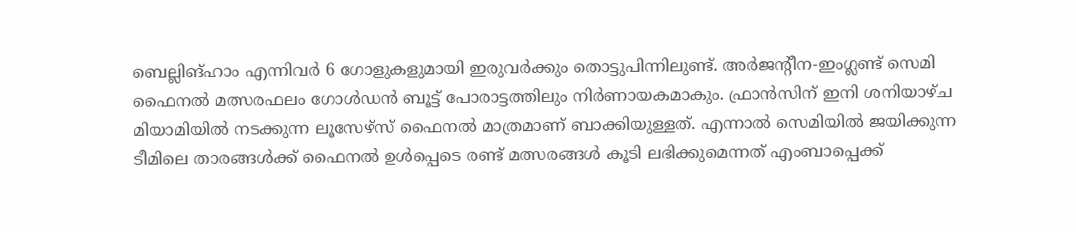ബെല്ലിങ്ഹാം എന്നിവർ 6 ഗോളുകളുമായി ഇരുവര്‍ക്കും തൊട്ടുപിന്നിലുണ്ട്. അർജന്‍റീന-ഇംഗ്ലണ്ട് സെമി ഫൈനൽ മത്സരഫലം ഗോള്‍ഡന്‍ ബൂട്ട് പോരാട്ടത്തിലും നിർണായകമാകും. ഫ്രാൻസിന് ഇനി ശനിയാഴ്ച മിയാമിയിൽ നടക്കുന്ന ലൂസേഴ്സ് ഫൈനൽ മാത്രമാണ് ബാക്കിയുള്ളത്. എന്നാൽ സെമിയിൽ ജയിക്കുന്ന ടീമിലെ താരങ്ങൾക്ക് ഫൈനൽ ഉൾപ്പെടെ രണ്ട് മത്സരങ്ങൾ കൂടി ലഭിക്കുമെന്നത് എംബാപ്പെക്ക്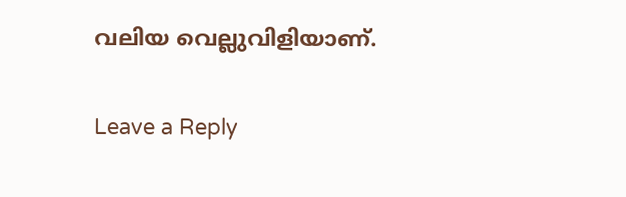വലിയ വെല്ലുവിളിയാണ്.

Leave a Reply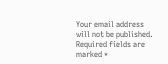Your email address will not be published. Required fields are marked *